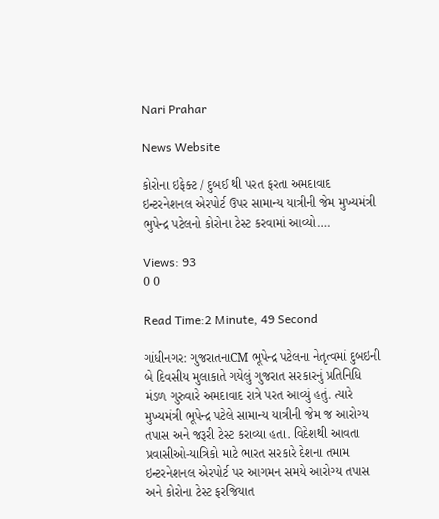Nari Prahar

News Website

કોરોના ઇફેક્ટ / દુબઈ થી પરત ફરતા અમદાવાદ ઇન્ટરનેશનલ એરપોર્ટ ઉપર સામાન્ય યાત્રીની જેમ મુખ્યમંત્રી ભુપેન્દ્ર પટેલનો કોરોના ટેસ્ટ કરવામાં આવ્યો….

Views: 93
0 0

Read Time:2 Minute, 49 Second

ગાંધીનગર: ગુજરાતનાCM ભૂપેન્દ્ર પટેલના નેતૃત્વમાં દુબઇની બે દિવસીય મુલાકાતે ગયેલું ગુજરાત સરકારનું પ્રતિનિધિ મંડળ ગુરુવારે અમદાવાદ રાત્રે પરત આવ્યું હતું. ત્યારે મુખ્યમંત્રી ભૂપેન્દ્ર પટેલે સામાન્ય યાત્રીની જેમ જ આરોગ્ય તપાસ અને જરૂરી ટેસ્ટ કરાવ્યા હતા. વિદેશથી આવતા પ્રવાસીઓ-યાત્રિકો માટે ભારત સરકારે દેશના તમામ ઇન્ટરનેશનલ એરપોર્ટ પર આગમન સમયે આરોગ્ય તપાસ અને કોરોના ટેસ્ટ ફરજિયાત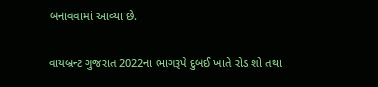બનાવવામાં આવ્યા છે.

વાયબ્રન્ટ ગુજરાત 2022ના ભાગરૂપે દુબઈ ખાતે રોડ શો તથા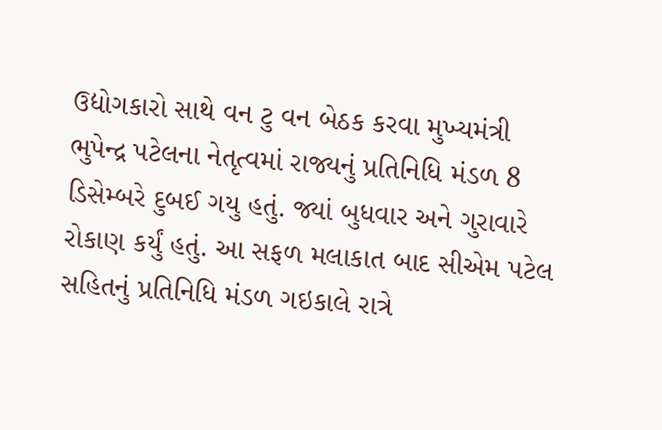ઉદ્યોગકારો સાથે વન ટુ વન બેઠક કરવા મુખ્યમંત્રી ભુપેન્દ્ર પટેલના નેતૃત્વમાં રાજ્યનું પ્રતિનિધિ મંડળ 8 ડિસેમ્બરે દુબઈ ગયુ હતું. જ્યાં બુધવાર અને ગુરાવારે રોકાણ કર્યું હતું. આ સફળ મલાકાત બાદ સીએમ પટેલ સહિતનું પ્રતિનિધિ મંડળ ગઇકાલે રાત્રે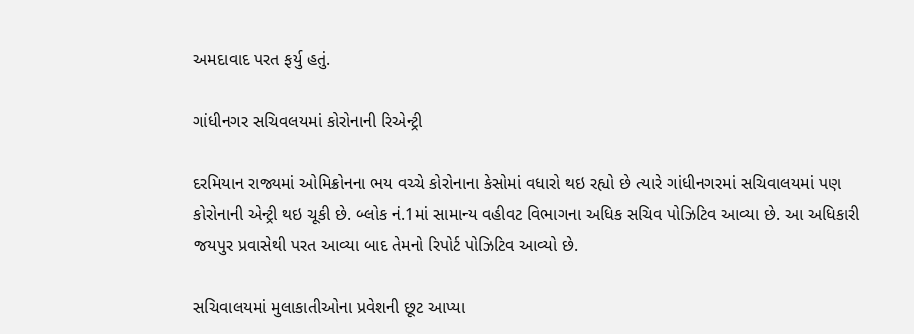અમદાવાદ પરત ફર્યુ હતું.

ગાંધીનગર સચિવલયમાં કોરોનાની રિએન્ટ્રી

દરમિયાન રાજ્યમાં ઓમિક્રોનના ભય વચ્ચે કોરોનાના કેસોમાં વધારો થઇ રહ્યો છે ત્યારે ગાંધીનગરમાં સચિવાલયમાં પણ કોરોનાની એન્ટ્રી થઇ ચૂકી છે. બ્લોક નં.1માં સામાન્ય વહીવટ વિભાગના અધિક સચિવ પોઝિટિવ આવ્યા છે. આ અધિકારી જયપુર પ્રવાસેથી પરત આવ્યા બાદ તેમનો રિપોર્ટ પોઝિટિવ આવ્યો છે.

સચિવાલયમાં મુલાકાતીઓના પ્રવેશની છૂટ આપ્યા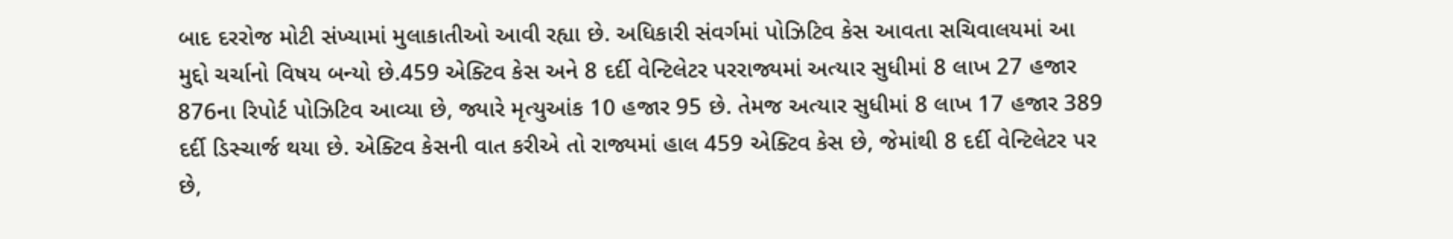બાદ દરરોજ મોટી સંખ્યામાં મુલાકાતીઓ આવી રહ્યા છે. અધિકારી સંવર્ગમાં પોઝિટિવ કેસ આવતા સચિવાલયમાં આ મુદ્દો ચર્ચાનો વિષય બન્યો છે.459 એક્ટિવ કેસ અને 8 દર્દી વેન્ટિલેટર પરરાજ્યમાં અત્યાર સુધીમાં 8 લાખ 27 હજાર 876ના રિપોર્ટ પોઝિટિવ આવ્યા છે, જ્યારે મૃત્યુઆંક 10 હજાર 95 છે. તેમજ અત્યાર સુધીમાં 8 લાખ 17 હજાર 389 દર્દી ડિસ્ચાર્જ થયા છે. એક્ટિવ કેસની વાત કરીએ તો રાજ્યમાં હાલ 459 એક્ટિવ કેસ છે, જેમાંથી 8 દર્દી વેન્ટિલેટર પર છે,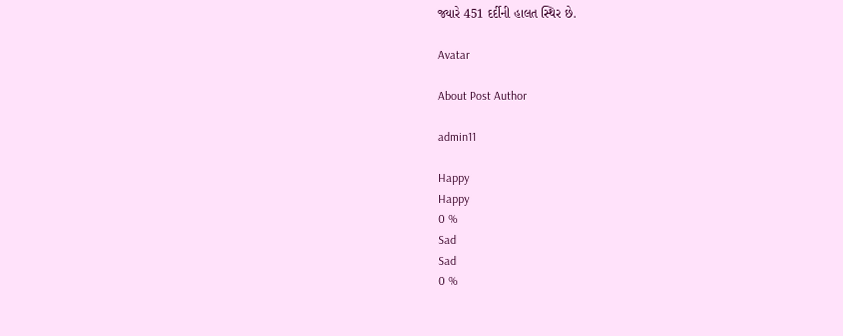જ્યારે 451 દર્દીની હાલત સ્થિર છે.

Avatar

About Post Author

admin11

Happy
Happy
0 %
Sad
Sad
0 %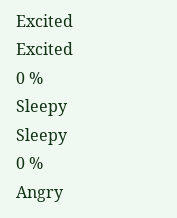Excited
Excited
0 %
Sleepy
Sleepy
0 %
Angry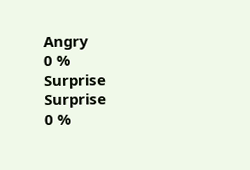Angry
0 %
Surprise
Surprise
0 %